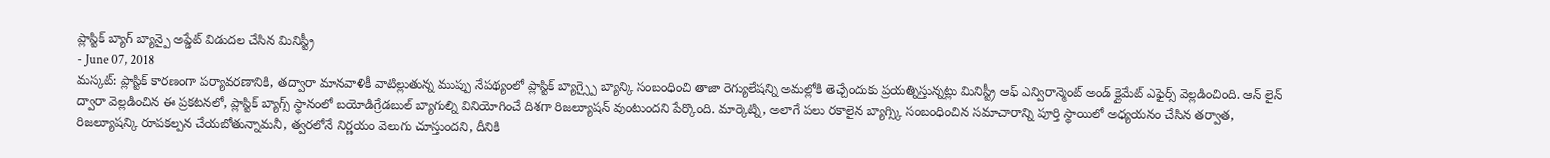ప్లాస్టిక్ బ్యాగ్ బ్యాన్పై అప్డేట్ విడుదల చేసిన మినిస్ట్రీ
- June 07, 2018
మస్కట్: ప్లాస్టిక్ కారణంగా పర్యావరణానికి, తద్వారా మానవాళికీ వాటిల్లుతున్న ముప్పు నేపథ్యంలో ప్లాస్టిక్ బ్యాగ్స్పై బ్యాన్కి సంబంధించి తాజా రెగ్యులేషన్ని అమల్లోకి తెచ్చేందుకు ప్రయత్నిస్తున్నట్లు మినిస్ట్రీ ఆఫ్ ఎన్విరాన్మెంట్ అండ్ క్లైమేట్ ఎఫైర్స్ వెల్లడించింది. ఆన్ లైన్ ద్వారా వెల్లడించిన ఈ ప్రకటనలో, ప్లాస్టిక్ బ్యాగ్స్ స్థానంలో బయోడిగ్రేడబుల్ బ్యాగుల్ని వినియోగించే దిశగా రిజల్యూషన్ వుంటుందని పేర్కొంది. మార్కెట్ని, అలాగే పలు రకాలైన బ్యాగ్స్కి సంబంధించిన సమాచారాన్ని పూర్తి స్థాయిలో అధ్యయనం చేసిన తర్వాత, రిజల్యూషన్కి రూపకల్పన చేయబోతున్నామనీ, త్వరలోనే నిర్ణయం వెలుగు చూస్తుందని, దీనికి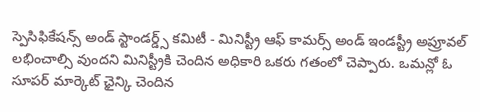స్పెసిఫికేషన్స్ అండ్ స్టాండర్డ్స్ కమిటీ - మినిస్ట్రీ ఆఫ్ కామర్స్ అండ్ ఇండస్ట్రీ అప్రూవల్ లభించాల్సి వుందని మినిస్ట్రీకి చెందిన అధికారి ఒకరు గతంలో చెప్పారు. ఒమన్లో ఓ సూపర్ మార్కెట్ ఛైన్కి చెందిన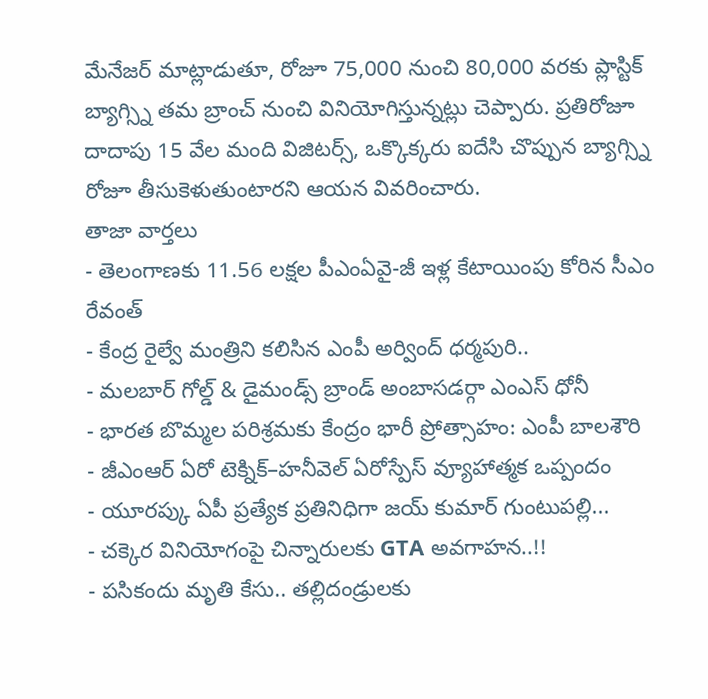మేనేజర్ మాట్లాడుతూ, రోజూ 75,000 నుంచి 80,000 వరకు ప్లాస్టిక్ బ్యాగ్స్ని తమ బ్రాంచ్ నుంచి వినియోగిస్తున్నట్లు చెప్పారు. ప్రతిరోజూ దాదాపు 15 వేల మంది విజిటర్స్, ఒక్కొక్కరు ఐదేసి చొప్పున బ్యాగ్స్ని రోజూ తీసుకెళుతుంటారని ఆయన వివరించారు.
తాజా వార్తలు
- తెలంగాణకు 11.56 లక్షల పీఎంఏవై-జీ ఇళ్ల కేటాయింపు కోరిన సీఎం రేవంత్
- కేంద్ర రైల్వే మంత్రిని కలిసిన ఎంపీ అర్వింద్ ధర్మపురి..
- మలబార్ గోల్డ్ & డైమండ్స్ బ్రాండ్ అంబాసడర్గా ఎంఎస్ ధోనీ
- భారత బొమ్మల పరిశ్రమకు కేంద్రం భారీ ప్రోత్సాహం: ఎంపీ బాలశౌరి
- జీఎంఆర్ ఏరో టెక్నిక్–హనీవెల్ ఏరోస్పేస్ వ్యూహాత్మక ఒప్పందం
- యూరప్కు ఏపీ ప్రత్యేక ప్రతినిధిగా జయ్ కుమార్ గుంటుపల్లి...
- చక్కెర వినియోగంపై చిన్నారులకు GTA అవగాహన..!!
- పసికందు మృతి కేసు.. తల్లిదండ్రులకు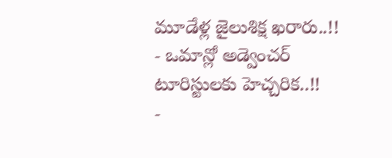మూడేళ్ల జైలుశిక్ష ఖరారు..!!
- ఒమాన్లో అడ్వెంచర్ టూరిస్టులకు హెచ్చరిక..!!
-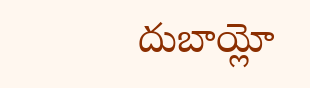దుబాయ్లో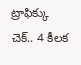ట్రాఫిక్కు చెక్.. 4 కీలక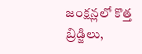జంక్షన్లలో కొత్త బ్రిడ్జిలు,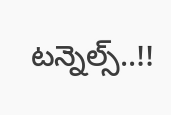టన్నెల్స్..!!